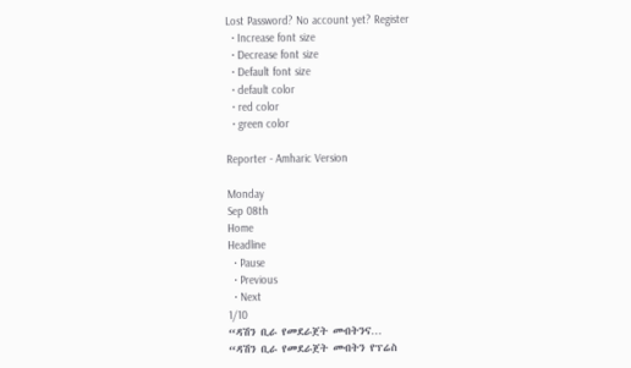Lost Password? No account yet? Register
  • Increase font size
  • Decrease font size
  • Default font size
  • default color
  • red color
  • green color

Reporter - Amharic Version

Monday
Sep 08th
Home
Headline
  • Pause
  • Previous
  • Next
1/10
“ዳሽን ቢራ የመደራጀት መብትንና…
“ዳሽን ቢራ የመደራጀት መብትን የፕሬስ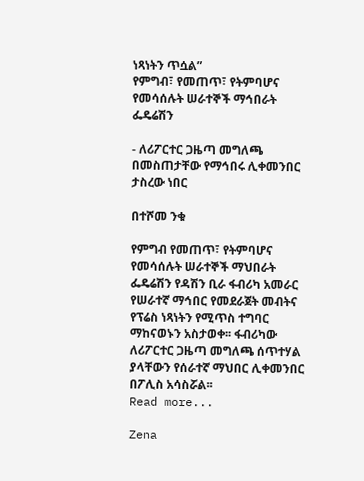ነጻነትን ጥሷል”
የምግብ፣ የመጠጥ፣ የትምባሆና የመሳሰሉት ሠራተኞች ማኅበራት ፌዴሬሽን

- ለሪፖርተር ጋዜጣ መግለጫ በመስጠታቸው የማኅበሩ ሊቀመንበር ታስረው ነበር

በተሾመ ንቁ

የምግብ የመጠጥ፣ የትምባሆና የመሳሰሉት ሠራተኞች ማህበራት ፌዴሬሽን የዳሽን ቢራ ፋብሪካ አመራር የሠራተኛ ማኅበር የመደራጀት መብትና የፕሬስ ነጻነትን የሚጥስ ተግባር ማከናወኑን አስታወቀ፡፡ ፋብሪካው ለሪፖርተር ጋዜጣ መግለጫ ሰጥተሃል ያላቸውን የሰራተኛ ማህበር ሊቀመንበር በፖሊስ አሳስሯል፡፡
Read more...

Zena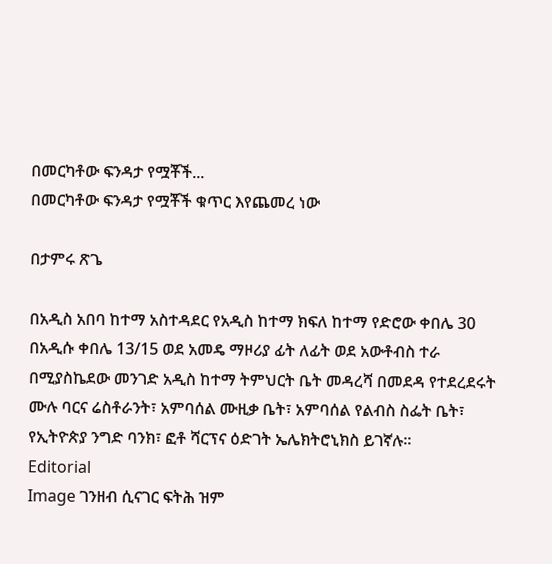በመርካቶው ፍንዳታ የሟቾች...
በመርካቶው ፍንዳታ የሟቾች ቁጥር እየጨመረ ነው

በታምሩ ጽጌ

በአዲስ አበባ ከተማ አስተዳደር የአዲስ ከተማ ክፍለ ከተማ የድሮው ቀበሌ 30 በአዲሱ ቀበሌ 13/15 ወደ አመዴ ማዞሪያ ፊት ለፊት ወደ አውቶብስ ተራ በሚያስኬደው መንገድ አዲስ ከተማ ትምህርት ቤት መዳረሻ በመደዳ የተደረደሩት ሙሉ ባርና ሬስቶራንት፣ አምባሰል ሙዚቃ ቤት፣ አምባሰል የልብስ ስፌት ቤት፣ የኢትዮጵያ ንግድ ባንክ፣ ፎቶ ሻርፕና ዕድገት ኤሌክትሮኒክስ ይገኛሉ፡፡
Editorial
Image ገንዘብ ሲናገር ፍትሕ ዝም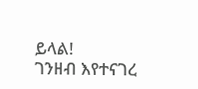ይላል!
ገንዘብ እየተናገረ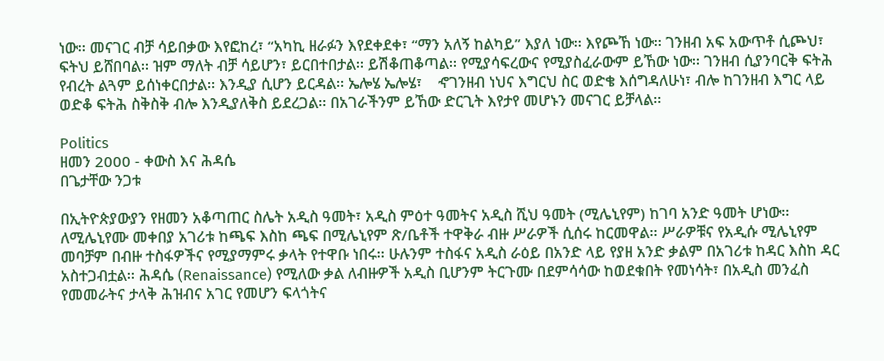ነው፡፡ መናገር ብቻ ሳይበቃው እየፎከረ፣ “አካኪ ዘራፉን እየደቀደቀ፣ “ማን አለኝ ከልካይ” እያለ ነው፡፡ እየጮኸ ነው፡፡ ገንዘብ አፍ አውጥቶ ሲጮህ፣ ፍትህ ይሸበባል፡፡ ዝም ማለት ብቻ ሳይሆን፣ ይርበተበታል፡፡ ይሽቆጠቆጣል፡፡ የሚያሳፍረውና የሚያስፈራውም ይኸው ነው፡፡ ገንዘብ ሲያንባርቅ ፍትሕ የብረት ልጓም ይሰነቀርበታል፡፡ እንዲያ ሲሆን ይርዳል፡፡ ኤሎሄ ኤሎሄ፣    ኆገንዘብ ነህና እግርህ ስር ወድቄ እሰግዳለሁነ፣ ብሎ ከገንዘብ እግር ላይ ወድቆ ፍትሕ ስቅስቅ ብሎ እንዲያለቅስ ይደረጋል፡፡ በአገራችንም ይኸው ድርጊት እየታየ መሆኑን መናገር ይቻላል፡፡

Politics
ዘመን 2000 - ቀውስ እና ሕዳሴ
በጌታቸው ንጋቱ

በኢትዮጵያውያን የዘመን አቆጣጠር ስሌት አዲስ ዓመት፣ አዲስ ምዕተ ዓመትና አዲስ ሺህ ዓመት (ሚሌኒየም) ከገባ አንድ ዓመት ሆነው፡፡ ለሚሌኒየሙ መቀበያ አገሪቱ ከጫፍ እስከ ጫፍ በሚሌኒየም ጽ/ቤቶች ተዋቅራ ብዙ ሥራዎች ሲሰሩ ከርመዋል፡፡ ሥራዎቹና የአዲሱ ሚሌኒየም መባቻም በብዙ ተስፋዎችና የሚያማምሩ ቃላት የተዋቡ ነበሩ፡፡ ሁሉንም ተስፋና አዲስ ራዕይ በአንድ ላይ የያዘ አንድ ቃልም በአገሪቱ ከዳር እስከ ዳር አስተጋብቷል፡፡ ሕዳሴ (Renaissance) የሚለው ቃል ለብዙዎች አዲስ ቢሆንም ትርጉሙ በደምሳሳው ከወደቁበት የመነሳት፣ በአዲስ መንፈስ የመመራትና ታላቅ ሕዝብና አገር የመሆን ፍላጎትና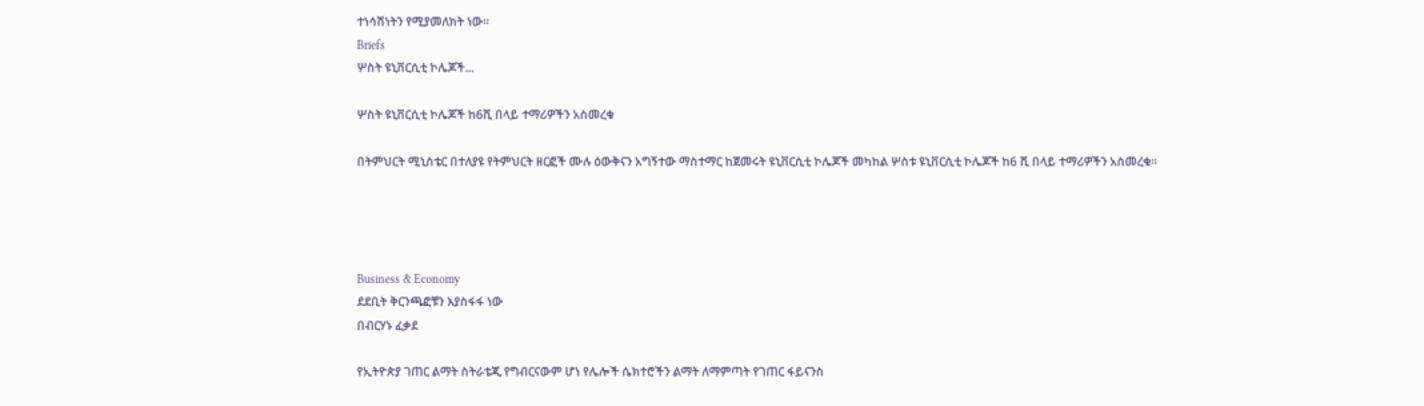ተነሳሽነትን የሚያመለክት ነው፡፡
Briefs
ሦስት ዩኒቨርሲቲ ኮሌጆች...

ሦስት ዩኒቨርሲቲ ኮሌጆች ከ6ሺ በላይ ተማሪዎችን አስመረቁ

በትምህርት ሚኒስቴር በተለያዩ የትምህርት ዘርፎች ሙሉ ዕውቅናን አግኝተው ማስተማር ከጀመሩት ዩኒቨርሲቲ ኮሌጆች መካከል ሦስቱ ዩኒቨርሲቲ ኮሌጆች ከ6 ሺ በላይ ተማሪዎችን አስመረቁ፡፡




Business & Economy
ደደቢት ቅርንጫፎቹን እያስፋፋ ነው
በብርሃኑ ፈቃደ

የኢትዮጵያ ገጠር ልማት ስትራቴጂ የግብርናውም ሆነ የሌሎች ሴክተሮችን ልማት ለማምጣት የገጠር ፋይናንስ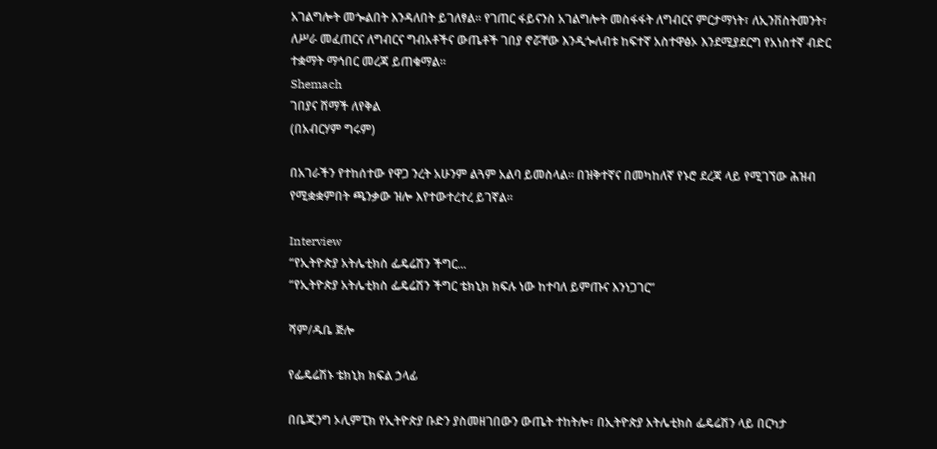አገልግሎት መጐልበት እንዳለበት ይገለፃል፡፡ የገጠር ፋይናንስ አገልግሎት መስፋፋት ለግብርና ምርታማነት፣ ለኢንቨስትመንት፣ ለሥራ መፈጠርና ለግብርና ግብአቶችና ውጤቶች ገበያ ኖሯቸው እንዲጐለብቱ ከፍተኛ አስተዋፅኦ እንደሚያደርግ የአነስተኛ ብድር ተቋማት ማኅበር መረጃ ይጠቁማል፡፡
Shemach
ገበያና ሸማች ለየቅል
(በአብርሃም ግሩም)

በአገራችን የተከሰተው የዋጋ ንረት አሁንም ልጓም አልባ ይመስላል፡፡ በዝቅተኛና በመካከለኛ የኑሮ ደረጃ ላይ የሚገኘው ሕዝብ የሚቋቋምበት ጫንቃው ዝሎ እየተውተረተረ ይገኛል፡፡

Interview
“የኢትዮጵያ አትሌቲክስ ፌዴሬሽን ችግር...
“የኢትዮጵያ አትሌቲክስ ፌዴሬሽን ችግር ቴክኒክ ክፍሉ ነው ከተባለ ይምጡና እንነጋገር”

ሻም/ዱቤ ጅሎ

የፌዴሬሽኑ ቴክኒክ ክፍል ኃላፊ

በቤጂንግ ኦሊምፒክ የኢትዮጵያ ቡድን ያስመዘገበውን ውጤት ተከትሎ፣ በኢትዮጵያ አትሌቲክስ ፌዴሬሽን ላይ በርካታ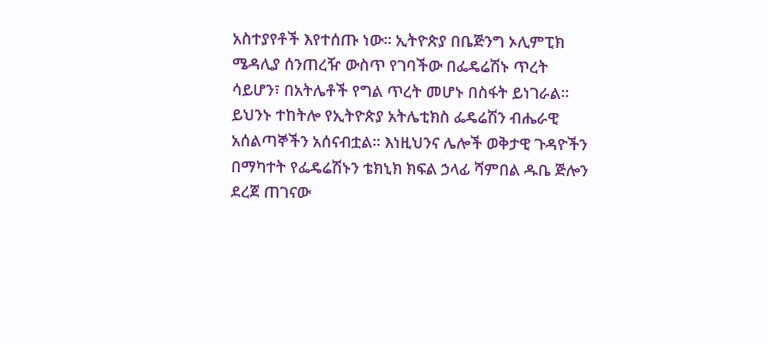አስተያየቶች እየተሰጡ ነው፡፡ ኢትዮጵያ በቤጅንግ ኦሊምፒክ ሜዳሊያ ሰንጠረዥ ውስጥ የገባችው በፌዴሬሽኑ ጥረት ሳይሆን፣ በአትሌቶች የግል ጥረት መሆኑ በስፋት ይነገራል፡፡ ይህንኑ ተከትሎ የኢትዮጵያ አትሌቲክስ ፌዴሬሽን ብሔራዊ አሰልጣኞችን አሰናብቷል፡፡ እነዚህንና ሌሎች ወቅታዊ ጉዳዮችን በማካተት የፌዴሬሽኑን ቴክኒክ ክፍል ኃላፊ ሻምበል ዱቤ ጅሎን ደረጀ ጠገናው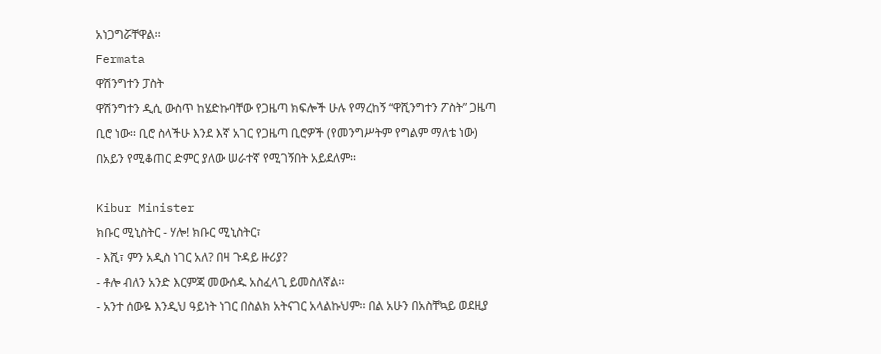አነጋግሯቸዋል፡፡
Fermata
ዋሽንግተን ፓስት
ዋሽንግተን ዲሲ ውስጥ ከሄድኩባቸው የጋዜጣ ክፍሎች ሁሉ የማረከኝ “ዋሺንግተን ፖስት” ጋዜጣ ቢሮ ነው፡፡ ቢሮ ስላችሁ እንደ እኛ አገር የጋዜጣ ቢሮዎች (የመንግሥትም የግልም ማለቴ ነው) በአይን የሚቆጠር ድምር ያለው ሠራተኛ የሚገኝበት አይደለም፡፡

Kibur Minister
ክቡር ሚኒስትር - ሃሎ! ክቡር ሚኒስትር፣
- እሺ፣ ምን አዲስ ነገር አለ? በዛ ጉዳይ ዙሪያ?
- ቶሎ ብለን አንድ እርምጃ መውሰዱ አስፈላጊ ይመስለኛል፡፡
- አንተ ሰውዬ እንዲህ ዓይነት ነገር በስልክ አትናገር አላልኩህም፡፡ በል አሁን በአስቸኳይ ወደዚያ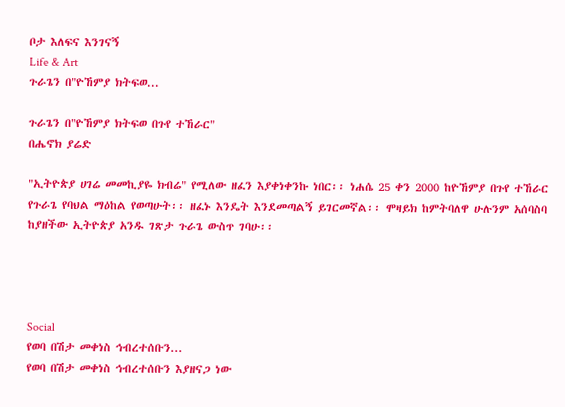ቦታ እለፍና እንገናኝ
Life & Art
ጉራጌን በ"ዮኸምያ ክትፍወ...

ጉራጌን በ"ዮኸምያ ክትፍወ በጉየ ተኸራር"
በሔኖክ ያሬድ

"ኢትዮጵያ ሀገሬ መመኪያዬ ክብሬ" የሚለው ዘፈን እያቀነቀንኩ ነበር፡፡ ነሐሴ 25 ቀን 2000 ከዮኸምያ በጉየ ተኸራር የጉራጌ የባህል ማዕከል የወጣሁት፡፡ ዘፈኑ እንዴት እንደመጣልኝ ይገርመኛል፡፡ ሞዛይክ ከምትባለዋ ሁሉንም አሰባስባ ከያዘችው ኢትዮጵያ አንዱ ገጽታ ጉራጌ ውስጥ ገባሁ፡፡




Social
የወባ በሽታ መቀነስ ኅብረተሰቡን...
የወባ በሽታ መቀነስ ኅብረተሰቡን እያዘናጋ ነው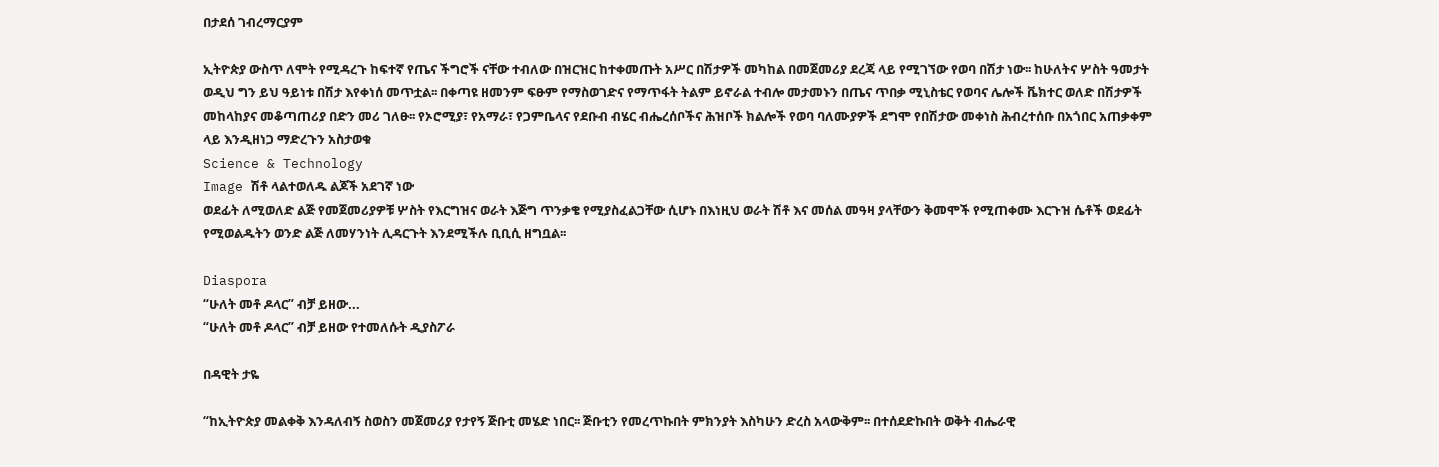በታደሰ ገብረማርያም

ኢትዮጵያ ውስጥ ለሞት የሚዳረጉ ከፍተኛ የጤና ችግሮች ናቸው ተብለው በዝርዝር ከተቀመጡት አሥር በሽታዎች መካከል በመጀመሪያ ደረጃ ላይ የሚገኘው የወባ በሽታ ነው፡፡ ከሁለትና ሦስት ዓመታት ወዲህ ግን ይህ ዓይነቱ በሽታ እየቀነሰ መጥቷል፡፡ በቀጣዩ ዘመንም ፍፁም የማስወገድና የማጥፋት ትልም ይኖራል ተብሎ መታመኑን በጤና ጥበቃ ሚኒስቴር የወባና ሌሎች ቬክተር ወለድ በሽታዎች መከላከያና መቆጣጠሪያ በድን መሪ ገለፁ፡፡ የኦሮሚያ፣ የአማራ፣ የጋምቤላና የደቡብ ብሄር ብሔረሰቦችና ሕዝቦች ክልሎች የወባ ባለሙያዎች ደግሞ የበሽታው መቀነስ ሕብረተሰቡ በአጎበር አጠቃቀም ላይ እንዲዘነጋ ማድረጉን አስታወቁ
Science & Technology
Image ሽቶ ላልተወለዱ ልጆች አደገኛ ነው
ወደፊት ለሚወለድ ልጅ የመጀመሪያዎቹ ሦስት የእርግዝና ወራት እጅግ ጥንቃቄ የሚያስፈልጋቸው ሲሆኑ በእነዚህ ወራት ሽቶ እና መሰል መዓዛ ያላቸውን ቅመሞች የሚጠቀሙ እርጉዝ ሴቶች ወደፊት የሚወልዱትን ወንድ ልጅ ለመሃንነት ሊዳርጉት እንደሚችሉ ቢቢሲ ዘግቧል፡፡

Diaspora
“ሁለት መቶ ዶላር” ብቻ ይዘው...
“ሁለት መቶ ዶላር” ብቻ ይዘው የተመለሱት ዲያስፖራ

በዳዊት ታዬ

“ከኢትዮጵያ መልቀቅ እንዳለብኝ ስወስን መጀመሪያ የታየኝ ጅቡቲ መሄድ ነበር፡፡ ጅቡቲን የመረጥኩበት ምክንያት እስካሁን ድረስ አላውቅም፡፡ በተሰደድኩበት ወቅት ብሔራዊ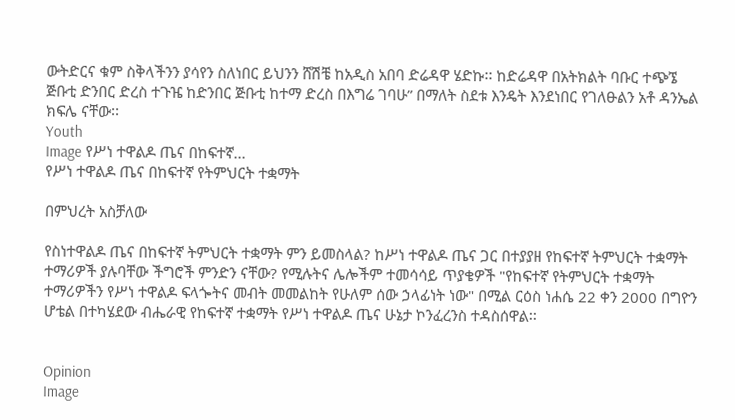ውትድርና ቁም ስቅላችንን ያሳየን ስለነበር ይህንን ሸሽቼ ከአዲስ አበባ ድሬዳዋ ሄድኩ፡፡ ከድሬዳዋ በአትክልት ባቡር ተጭኜ ጅቡቲ ድንበር ድረስ ተጉዤ ከድንበር ጅቡቲ ከተማ ድረስ በእግሬ ገባሁ” በማለት ስደቱ እንዴት እንደነበር የገለፁልን አቶ ዳንኤል ክፍሌ ናቸው፡፡
Youth
Image የሥነ ተዋልዶ ጤና በከፍተኛ...
የሥነ ተዋልዶ ጤና በከፍተኛ የትምህርት ተቋማት

በምህረት አስቻለው

የስነተዋልዶ ጤና በከፍተኛ ትምህርት ተቋማት ምን ይመስላል? ከሥነ ተዋልዶ ጤና ጋር በተያያዘ የከፍተኛ ትምህርት ተቋማት ተማሪዎች ያሉባቸው ችግሮች ምንድን ናቸው? የሚሉትና ሌሎችም ተመሳሳይ ጥያቄዎች "የከፍተኛ የትምህርት ተቋማት ተማሪዎችን የሥነ ተዋልዶ ፍላጐትና መብት መመልከት የሁለም ሰው ኃላፊነት ነው" በሚል ርዕስ ነሐሴ 22 ቀን 2000 በግዮን ሆቴል በተካሄደው ብሔራዊ የከፍተኛ ተቋማት የሥነ ተዋልዶ ጤና ሁኔታ ኮንፈረንስ ተዳስሰዋል፡፡


Opinion
Image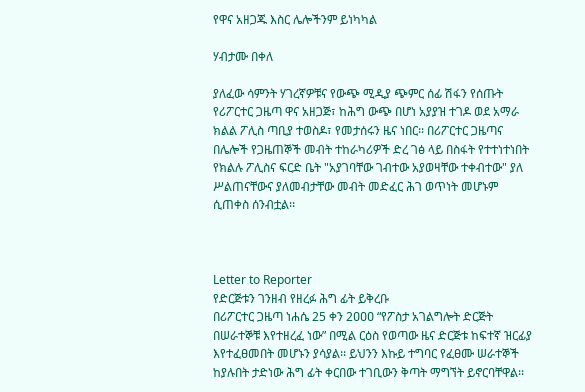የዋና አዘጋጁ እስር ሌሎችንም ይነካካል

ሃብታሙ በቀለ

ያለፈው ሳምንት ሃገረኛዎቹና የውጭ ሚዲያ ጭምር ሰፊ ሽፋን የሰጡት የሪፖርተር ጋዜጣ ዋና አዘጋጅ፣ ከሕግ ውጭ በሆነ አያያዝ ተገዶ ወደ አማራ ክልል ፖሊስ ጣቢያ ተወስዶ፣ የመታሰሩን ዜና ነበር፡፡ በሪፖርተር ጋዜጣና በሌሎች የጋዜጠኞች መብት ተከራካሪዎች ድረ ገፅ ላይ በስፋት የተተነተነበት የክልሉ ፖሊስና ፍርድ ቤት "አያገባቸው ገብተው አያወዛቸው ተቀብተው" ያለ ሥልጠናቸውና ያለመብታቸው መብት መድፈር ሕገ ወጥነት መሆኑም ሲጠቀስ ሰንብቷል፡፡



Letter to Reporter
የድርጅቱን ገንዘብ የዘረፉ ሕግ ፊት ይቅረቡ
በሪፖርተር ጋዜጣ ነሐሴ 25 ቀን 2ዐዐዐ “የፖስታ አገልግሎት ድርጅት በሠራተኞቹ እየተዘረፈ ነው” በሚል ርዕስ የወጣው ዜና ድርጅቱ ከፍተኛ ዝርፊያ እየተፈፀመበት መሆኑን ያሳያል፡፡ ይህንን እኩይ ተግባር የፈፀሙ ሠራተኞች ከያሉበት ታድነው ሕግ ፊት ቀርበው ተገቢውን ቅጣት ማግኘት ይኖርባቸዋል፡፡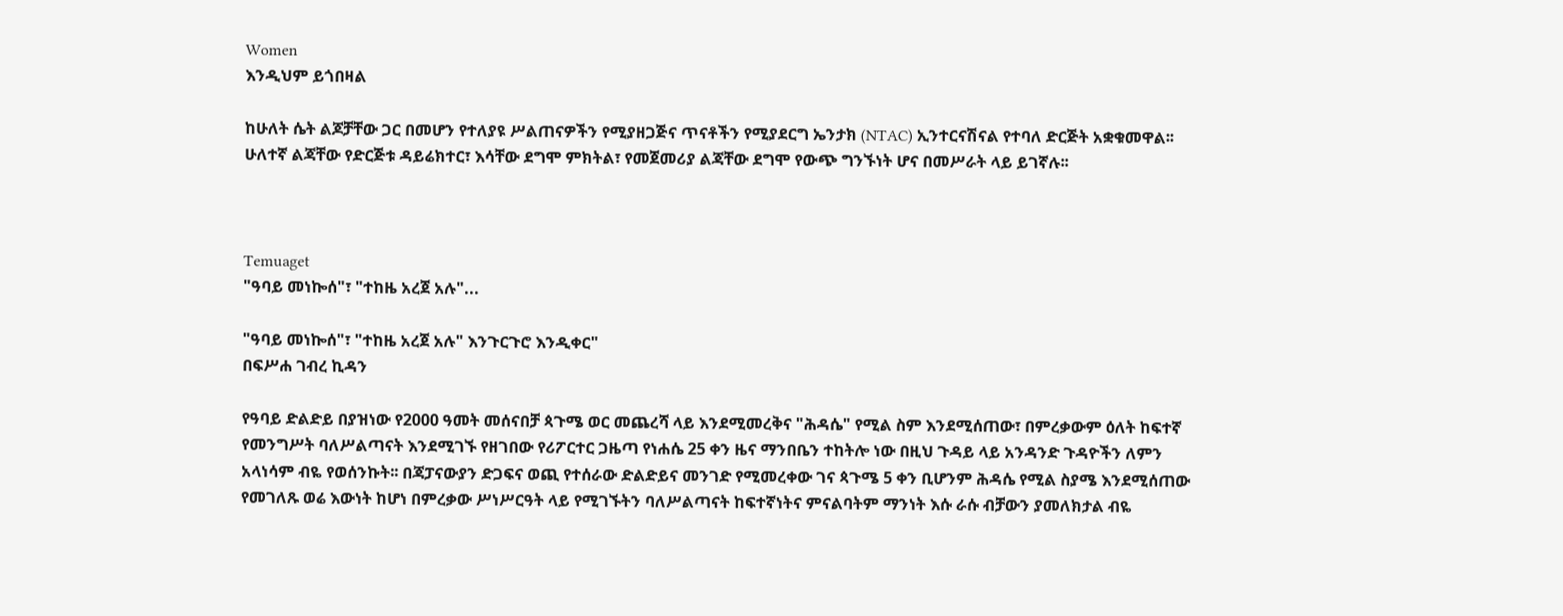Women
እንዲህም ይጎበዛል

ከሁለት ሴት ልጆቻቸው ጋር በመሆን የተለያዩ ሥልጠናዎችን የሚያዘጋጅና ጥናቶችን የሚያደርግ ኤንታክ (NTAC) ኢንተርናሽናል የተባለ ድርጅት አቋቁመዋል፡፡ ሁለተኛ ልጃቸው የድርጅቱ ዳይሬክተር፣ እሳቸው ደግሞ ምክትል፣ የመጀመሪያ ልጃቸው ደግሞ የውጭ ግንኙነት ሆና በመሥራት ላይ ይገኛሉ፡፡



Temuaget
"ዓባይ መነኰሰ"፣ "ተከዜ አረጀ አሉ"...

"ዓባይ መነኰሰ"፣ "ተከዜ አረጀ አሉ" እንጉርጉሮ እንዲቀር"
በፍሥሐ ገብረ ኪዳን

የዓባይ ድልድይ በያዝነው የ2000 ዓመት መሰናበቻ ጳጉሜ ወር መጨረሻ ላይ እንደሚመረቅና "ሕዳሴ" የሚል ስም እንደሚሰጠው፣ በምረቃውም ዕለት ከፍተኛ የመንግሥት ባለሥልጣናት እንደሚገኙ የዘገበው የሪፖርተር ጋዜጣ የነሐሴ 25 ቀን ዜና ማንበቤን ተከትሎ ነው በዚህ ጉዳይ ላይ አንዳንድ ጉዳዮችን ለምን አላነሳም ብዬ የወሰንኩት፡፡ በጃፓናውያን ድጋፍና ወጪ የተሰራው ድልድይና መንገድ የሚመረቀው ገና ጳጉሜ 5 ቀን ቢሆንም ሕዳሴ የሚል ስያሜ እንደሚሰጠው የመገለጹ ወሬ እውነት ከሆነ በምረቃው ሥነሥርዓት ላይ የሚገኙትን ባለሥልጣናት ከፍተኛነትና ምናልባትም ማንነት እሱ ራሱ ብቻውን ያመለክታል ብዬ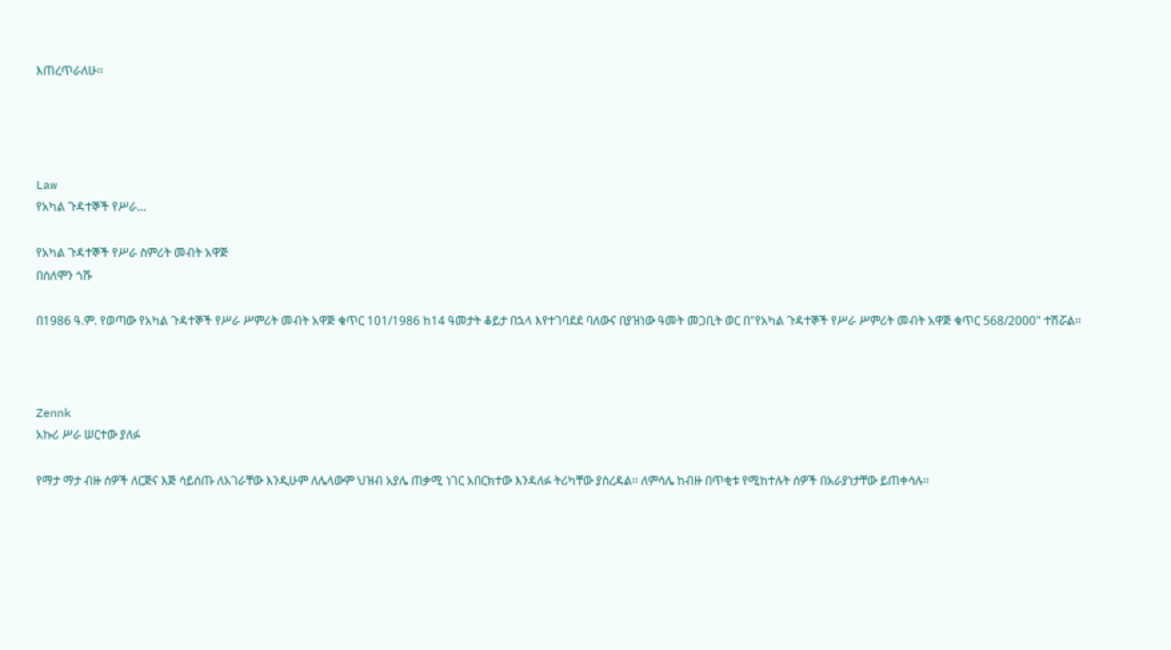እጠረጥራለሁ፡፡




Law
የአካል ጉዳተኞች የሥራ...

የአካል ጉዳተኞች የሥራ ስምሪት መብት አዋጅ
በሰለሞን ጎሹ

በ1986 ዓ.ም. የወጣው የአካል ጉዳተኞች የሥራ ሥምሪት መብት አዋጅ ቁጥር 101/1986 ከ14 ዓመታት ቆይታ በኋላ እየተገባደደ ባለውና በያዝነው ዓመት መጋቢት ወር በ"የአካል ጉዳተኞች የሥራ ሥምሪት መብት አዋጅ ቁጥር 568/2000" ተሽሯል፡፡



Zennk
አኩሪ ሥራ ሠርተው ያለፉ

የማታ ማታ ብዙ ሰዎች ለርጅና እጅ ሳይሰጡ ለአገራቸው እንዲሁም ለሌላውም ህዝብ አያሌ ጠቃሚ ነገር አበርክተው እንዳለፉ ትሪካቸው ያስረዳል፡፡ ለምሳሌ ከብዙ በጥቂቱ የሚከተሉት ሰዎች በአራያነታቸው ይጠቀሳሉ፡፡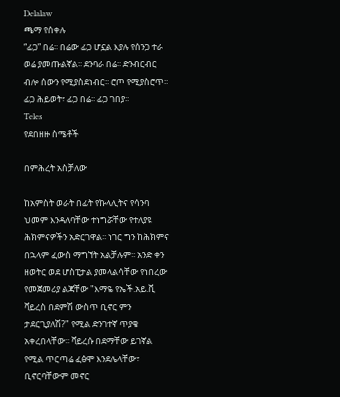Delalaw
ጫማ የሰቀሉ
“ፊጋ” በሬ፡፡ በሬው ፊጋ ሆኗል እያሉ የሰንጋ ተራ ወሬ ያመጡልኛል፡፡ ደንባራ በሬ፡፡ ድንብርብር ብሎ ሰውን የሚያስደነብር፡፡ ሮጦ የሚያስሮጥ፡፡ ፊጋ ሕይወት፣ ፊጋ በሬ፡፡ ፊጋ ገበያ፡፡
Teles
የደበዘዙ ስሜቶች

በምሕረት አስቻለው

ከአምስት ወራት በፊት የኩላሊትና የሳንባ ህመም እንዳለባቸው ተነግሯቸው የተለያዩ ሕክምናዎችን አድርገዋል፡፡ ነገር ግን ከሕክምና በኋላም ፈውስ ማግኘት አልቻሉም፡፡ አንድ ቀን ዘወትር ወደ ሆስፒታል ያመላልሳቸው የነበረው የመጀመሪያ ልጃቸው "እማዬ የኤች.አይ.ቪ ቫይረስ በደምሽ ውስጥ ቢኖር ምን ታደርጊያለሽ?" የሚል ድንገተኛ ጥያቄ አቀረበላቸው፡፡ ቫይረሱ በደማቸው ይገኛል የሚል ጥርጣሬ ፈፅሞ እንደሌላቸው፣ ቢኖርባቸውም መኖር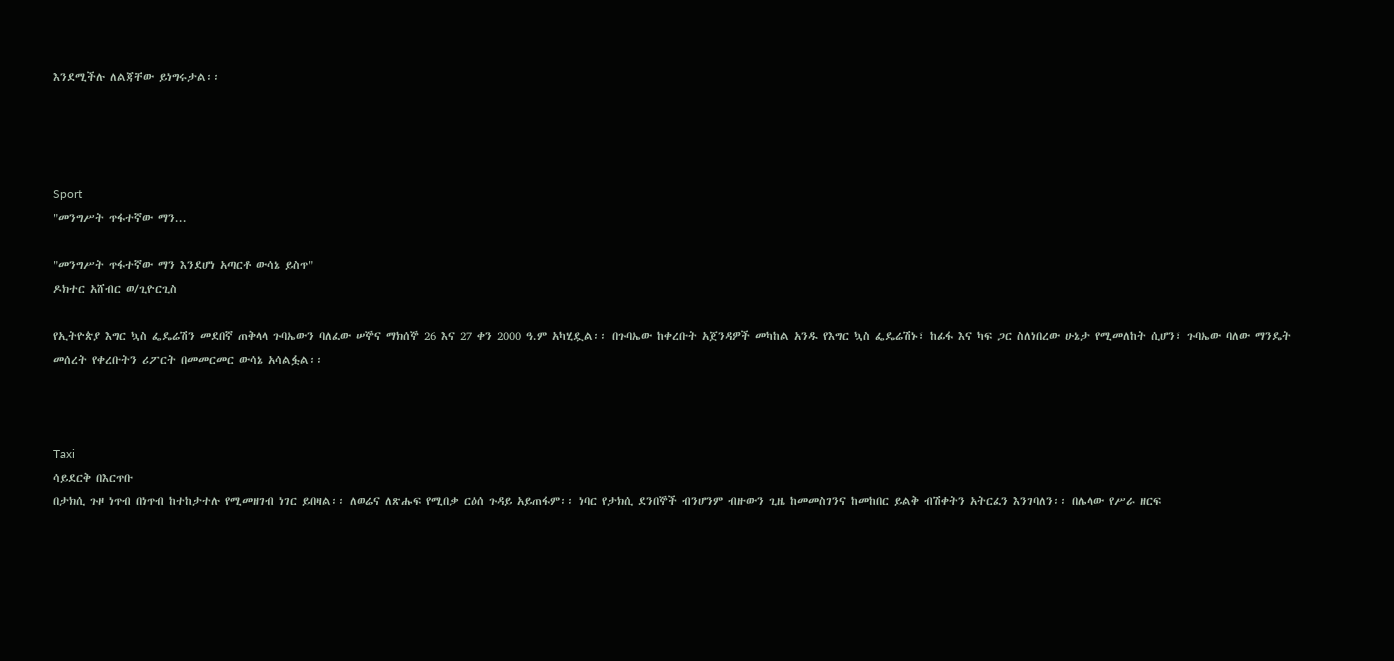እንደሚችሉ ለልጃቸው ይነግሩታል፡፡




Sport
"መንግሥት ጥፋተኛው ማን...

"መንግሥት ጥፋተኛው ማን እንደሆነ አጣርቶ ውሳኔ ይስጥ"
ዶክተር አሸብር ወ/ጊዮርጊስ

የኢትዮጵያ እግር ኳስ ፌዴሬሽን መደበኛ ጠቅላላ ጉባኤውን ባለፈው ሠኞና ማክሰኞ 26 እና 27 ቀን 2000 ዓ.ም አካሂዷል፡፡ በጉባኤው ከቀረቡት አጀንዳዎች መካከል አንዱ የእግር ኳስ ፌዴሬሽኑ፣ ከፊፋ እና ካፍ ጋር ስለነበረው ሁኔታ የሚመለከት ሲሆን፣ ጉባኤው ባለው ማንዴት መሰረት የቀረቡትን ሪፖርት በመመርመር ውሳኔ አሳልፏል፡፡



Taxi
ሳይደርቅ በእርጥቡ
በታክሲ ጉዞ ነጥብ በነጥብ ከተከታተሉ የሚመዘገብ ነገር ይበዛል፡፡ ለወሬና ለጽሑፍ የሚበቃ ርዕሰ ጉዳይ አይጠፋም፡፡ ነባር የታክሲ ደንበኞች ብንሆንም ብዙውን ጊዜ ከመመስገንና ከመከበር ይልቅ ብሽቀትን አትርፈን እንገባለን፡፡ በሌላው የሥራ ዘርፍ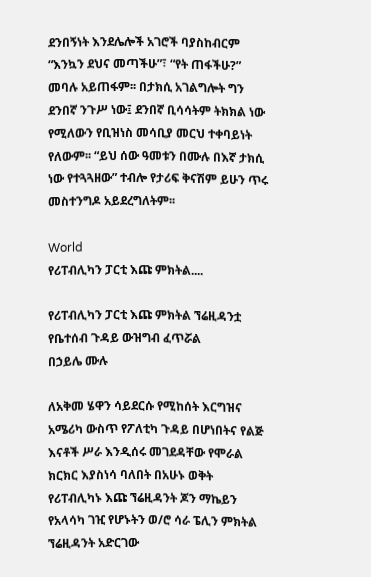ደንበኝነት እንደሌሎች አገሮች ባያስከብርም “እንኳን ደህና መጣችሁ”፣ “የት ጠፋችሁ?” መባሉ አይጠፋም፡፡ በታክሲ አገልግሎት ግን ደንበኛ ንጉሥ ነው፤ ደንበኛ ቢሳሳትም ትክክል ነው የሚለውን የቢዝነስ መሳቢያ መርህ ተቀባይነት የለውም፡፡ “ይህ ሰው ዓመቱን በሙሉ በእኛ ታክሲ ነው የተጓጓዘው” ተብሎ የታሪፍ ቅናሽም ይሁን ጥሩ መስተንግዶ አይደረግለትም፡፡

World
የሪፐብሊካን ፓርቲ እጩ ምክትል....

የሪፐብሊካን ፓርቲ እጩ ምክትል ኘሬዚዳንቷ የቤተሰብ ጉዳይ ውዝግብ ፈጥሯል
በኃይሌ ሙሉ

ለአቅመ ሄዋን ሳይደርሱ የሚከሰት እርግዝና አሜሪካ ውስጥ የፖለቲካ ጉዳይ በሆነበትና የልጅ እናቶች ሥራ እንዲሰሩ መገደዳቸው የሞራል ክርክር እያስነሳ ባለበት በአሁኑ ወቅት የሪፐብሊካኑ እጩ ኘሬዚዳንት ጆን ማኬይን የአላሳካ ገዢ የሆኑትን ወ/ሮ ሳራ ፔሊን ምክትል ኘሬዚዳንት አድርገው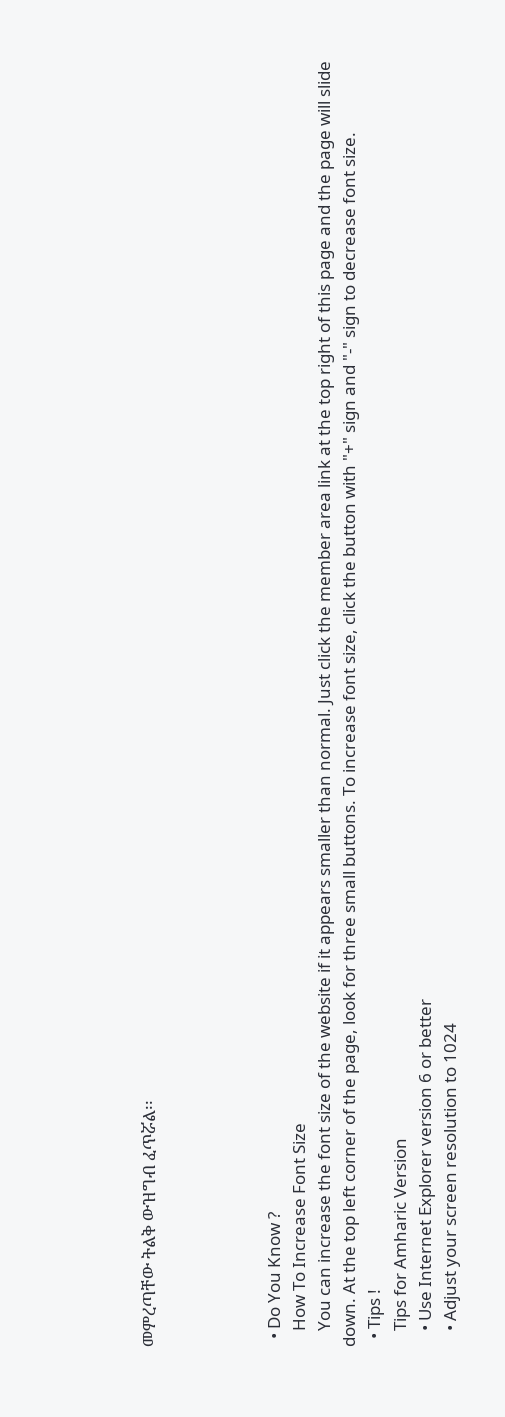መምረጣቸው ትልቅ ውዝግብ ፈጥሯል፡፡




  • Do You Know ?
    How To Increase Font Size
    You can increase the font size of the website if it appears smaller than normal. Just click the member area link at the top right of this page and the page will slide down. At the top left corner of the page, look for three small buttons. To increase font size, click the button with "+" sign and "-" sign to decrease font size.
  • Tips !
    Tips for Amharic Version
    • Use Internet Explorer version 6 or better
    • Adjust your screen resolution to 1024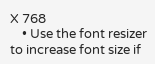X 768
    • Use the font resizer to increase font size if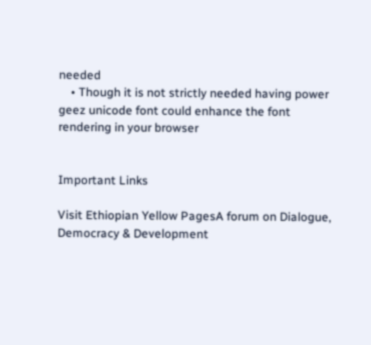needed
    • Though it is not strictly needed having power geez unicode font could enhance the font rendering in your browser


Important Links

Visit Ethiopian Yellow PagesA forum on Dialogue, Democracy & Development